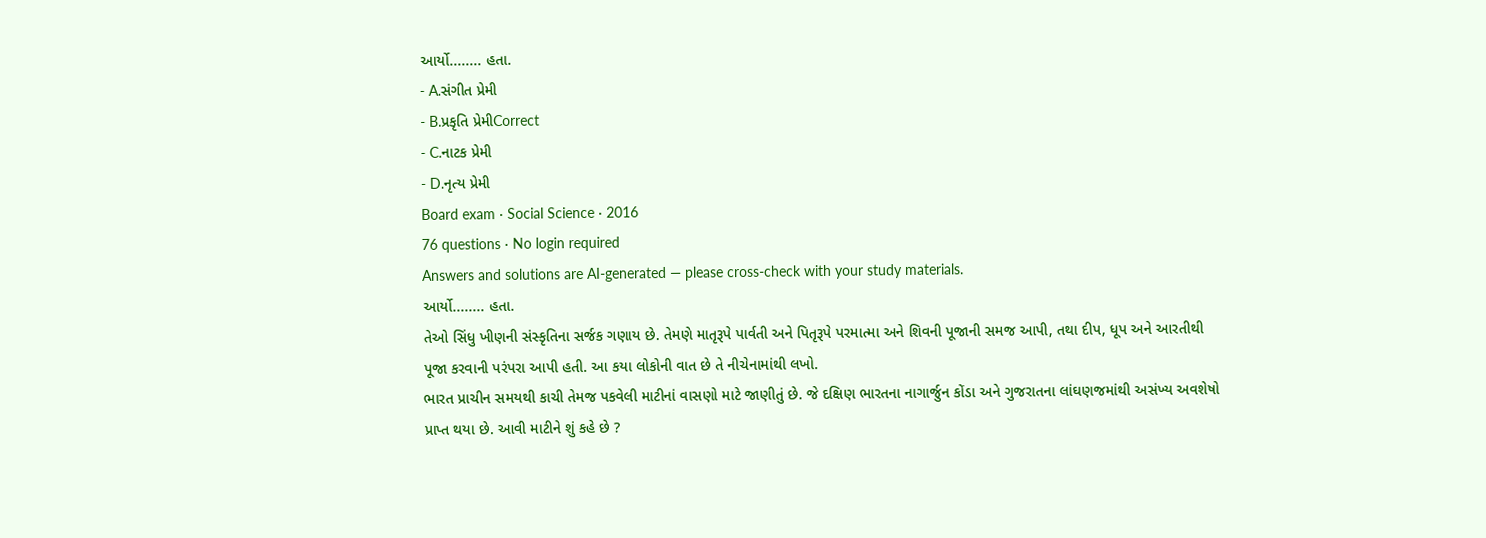આર્યો........ હતા.
- A.સંગીત પ્રેમી
- B.પ્રકૃતિ પ્રેમીCorrect
- C.નાટક પ્રેમી
- D.નૃત્ય પ્રેમી
Board exam · Social Science · 2016
76 questions · No login required
Answers and solutions are AI-generated — please cross-check with your study materials.
આર્યો........ હતા.
તેઓ સિંધુ ખીણની સંસ્કૃતિના સર્જક ગણાય છે. તેમણે માતૃરૂપે પાર્વતી અને પિતૃરૂપે પરમાત્મા અને શિવની પૂજાની સમજ આપી, તથા દીપ, ધૂપ અને આરતીથી પૂજા કરવાની પરંપરા આપી હતી. આ કયા લોકોની વાત છે તે નીચેનામાંથી લખો.
ભારત પ્રાચીન સમયથી કાચી તેમજ પકવેલી માટીનાં વાસણો માટે જાણીતું છે. જે દક્ષિણ ભારતના નાગાર્જુન કોંડા અને ગુજરાતના લાંઘણજમાંથી અસંખ્ય અવશેષો પ્રાપ્ત થયા છે. આવી માટીને શું કહે છે ?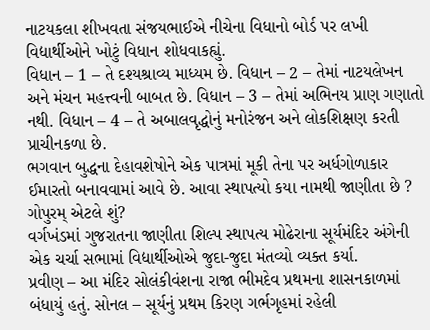નાટયકલા શીખવતા સંજયભાઈએ નીચેના વિધાનો બોર્ડ પર લખી વિદ્યાર્થીઓને ખોટું વિધાન શોધવાકહ્યું.
વિધાન – 1 – તે દશ્યશ્રાવ્ય માધ્યમ છે. વિધાન – 2 – તેમાં નાટયલેખન અને મંચન મહત્ત્વની બાબત છે. વિધાન – 3 – તેમાં અભિનય પ્રાણ ગણાતો નથી. વિધાન – 4 – તે અબાલવૃદ્ધોનું મનોરંજન અને લોકશિક્ષણ કરતી પ્રાચીનકળા છે.
ભગવાન બુદ્ધના દેહાવશેષોને એક પાત્રમાં મૂકી તેના પર અર્ધગોળાકાર ઈમારતો બનાવવામાં આવે છે. આવા સ્થાપત્યો કયા નામથી જાણીતા છે ?
ગોપુરમ્ એટલે શું?
વર્ગખંડમાં ગુજરાતના જાણીતા શિલ્પ સ્થાપત્ય મોઢેરાના સૂર્યમંદિર અંગેની એક ચર્ચા સભામાં વિદ્યાર્થીઓએ જુદા-જુદા મંતવ્યો વ્યક્ત કર્યા.
પ્રવીણ – આ મંદિર સોલંકીવંશના રાજા ભીમદેવ પ્રથમના શાસનકાળમાં બંધાયું હતું. સોનલ – સૂર્યનું પ્રથમ કિરણ ગર્ભગૃહમાં રહેલી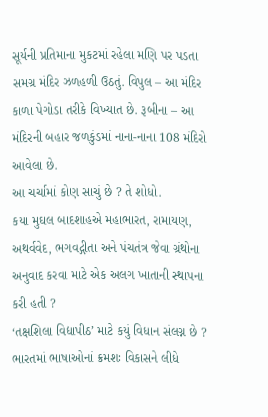સૂર્યની પ્રતિમાના મુકટમાં રહેલા મણિ પર પડતા સમગ્ર મંદિર ઝળહળી ઉઠતું. વિપુલ – આ મંદિર કાળા પેગોડા તરીકે વિખ્યાત છે. રૂબીના – આ મંદિરની બહાર જળકુંડમાં નાના-નાના 108 મંદિરો આવેલા છે.
આ ચર્ચામાં કોણ સાચું છે ? તે શોધો.
કયા મુઘલ બાદશાહએ મહાભારત, રામાયણ, અથર્વવેદ, ભગવદ્ગીતા અને પંચતંત્ર જેવા ગ્રંથોના અનુવાદ કરવા માટે એક અલગ ખાતાની સ્થાપના કરી હતી ?
‘તક્ષશિલા વિદ્યાપીઠ’ માટે કયું વિધાન સંલગ્ન છે ?
ભારતમાં ભાષાઓનાં ક્રમશઃ વિકાસને લીધે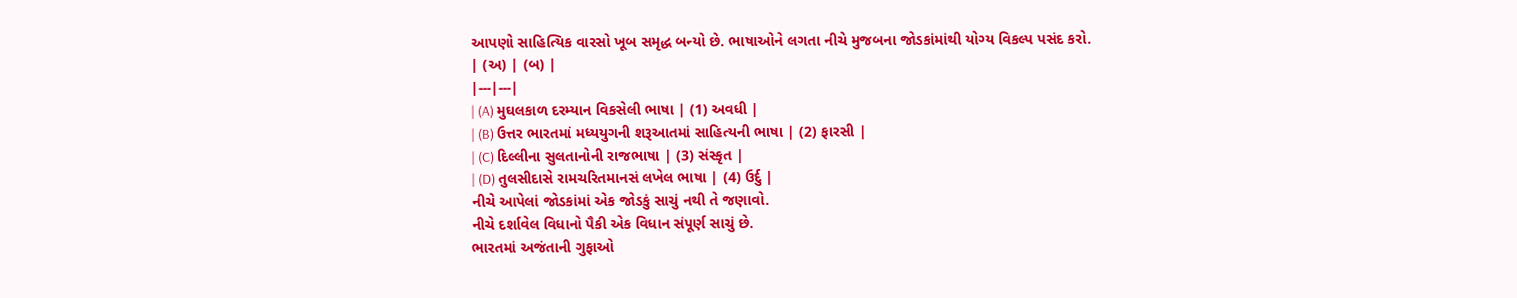આપણો સાહિત્યિક વારસો ખૂબ સમૃદ્ધ બન્યો છે. ભાષાઓને લગતા નીચે મુજબના જોડકાંમાંથી યોગ્ય વિકલ્પ પસંદ કરો.
| (અ) | (બ) |
|---|---|
| (A) મુઘલકાળ દરમ્યાન વિકસેલી ભાષા | (1) અવધી |
| (B) ઉત્તર ભારતમાં મધ્યયુગની શરૂઆતમાં સાહિત્યની ભાષા | (2) ફારસી |
| (C) દિલ્લીના સુલતાનોની રાજભાષા | (3) સંસ્કૃત |
| (D) તુલસીદાસે રામચરિતમાનસં લખેલ ભાષા | (4) ઉર્દુ |
નીચે આપેલાં જોડકાંમાં એક જોડકું સાચું નથી તે જણાવો.
નીચે દર્શાવેલ વિધાનો પૈકી એક વિધાન સંપૂર્ણ સાચું છે.
ભારતમાં અજંતાની ગુફાઓ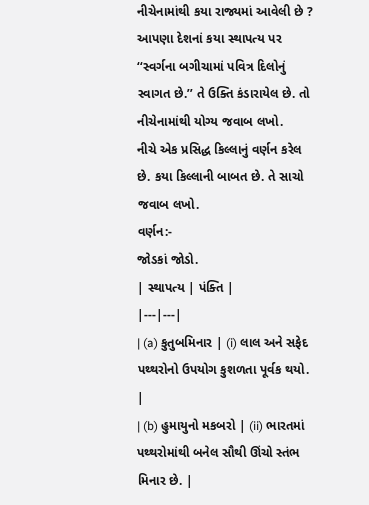નીચેનામાંથી કયા રાજ્યમાં આવેલી છે ?
આપણા દેશનાં કયા સ્થાપત્ય પર ‘‘સ્વર્ગના બગીચામાં પવિત્ર દિલોનું સ્વાગત છે.’’ તે ઉક્તિ કંડારાયેલ છે. તો નીચેનામાંથી યોગ્ય જવાબ લખો.
નીચે એક પ્રસિદ્ધ કિલ્લાનું વર્ણન કરેલ છે. કયા કિલ્લાની બાબત છે. તે સાચો જવાબ લખો.
વર્ણન:-
જોડકાં જોડો.
| સ્થાપત્ય | પંક્તિ |
|---|---|
| (a) કુતુબમિનાર | (i) લાલ અને સફેદ પથ્થરોનો ઉપયોગ કુશળતા પૂર્વક થયો. |
| (b) હુમાયુનો મકબરો | (ii) ભારતમાં પથ્થરોમાંથી બનેલ સૌથી ઊંચો સ્તંભ મિનાર છે. |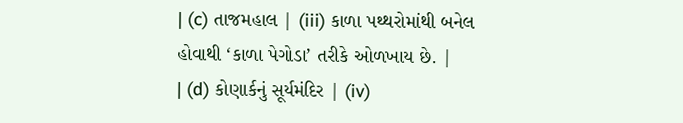| (c) તાજમહાલ | (iii) કાળા પથ્થરોમાંથી બનેલ હોવાથી ‘કાળા પેગોડા’ તરીકે ઓળખાય છે. |
| (d) કોણાર્કનું સૂર્યમંદિર | (iv)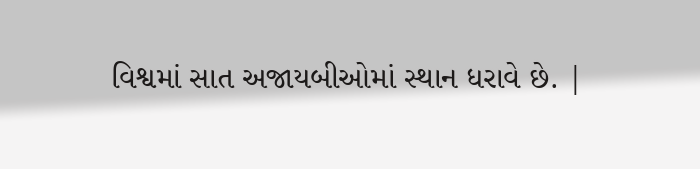વિશ્વમાં સાત અજાયબીઓમાં સ્થાન ધરાવે છે. |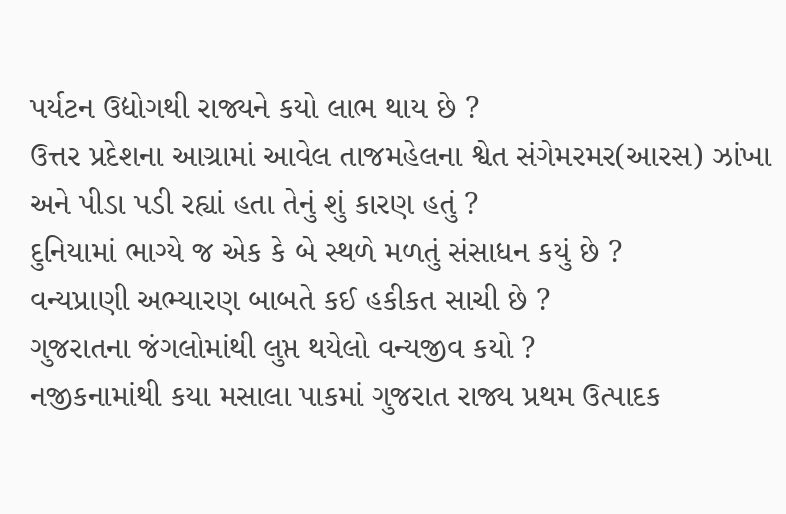પર્યટન ઉદ્યોગથી રાજ્યને કયો લાભ થાય છે ?
ઉત્તર પ્રદેશના આગ્રામાં આવેલ તાજમહેલના શ્વેત સંગેમરમર(આરસ) ઝાંખા અને પીડા પડી રહ્યાં હતા તેનું શું કારણ હતું ?
દુનિયામાં ભાગ્યે જ એક કે બે સ્થળે મળતું સંસાધન કયું છે ?
વન્યપ્રાણી અભ્યારણ બાબતે કઈ હકીકત સાચી છે ?
ગુજરાતના જંગલોમાંથી લુપ્ત થયેલો વન્યજીવ કયો ?
નજીકનામાંથી કયા મસાલા પાકમાં ગુજરાત રાજ્ય પ્રથમ ઉત્પાદક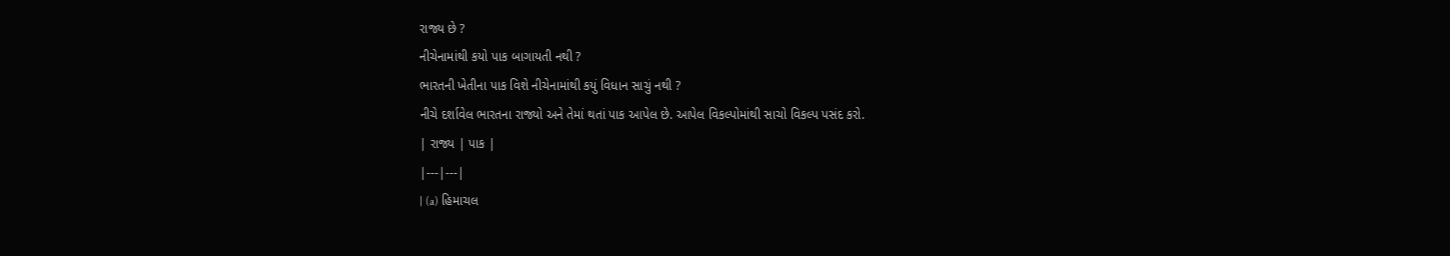રાજ્ય છે ?
નીચેનામાંથી કયો પાક બાગાયતી નથી ?
ભારતની ખેતીના પાક વિશે નીચેનામાંથી કયું વિધાન સાચું નથી ?
નીચે દર્શાવેલ ભારતના રાજ્યો અને તેમાં થતાં પાક આપેલ છે. આપેલ વિકલ્પોમાંથી સાચો વિકલ્પ પસંદ કરો.
| રાજ્ય | પાક |
|---|---|
| (a) હિમાચલ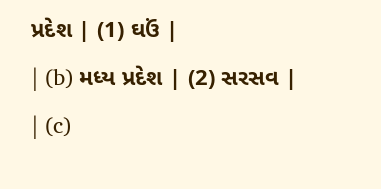પ્રદેશ | (1) ઘઉં |
| (b) મધ્ય પ્રદેશ | (2) સરસવ |
| (c)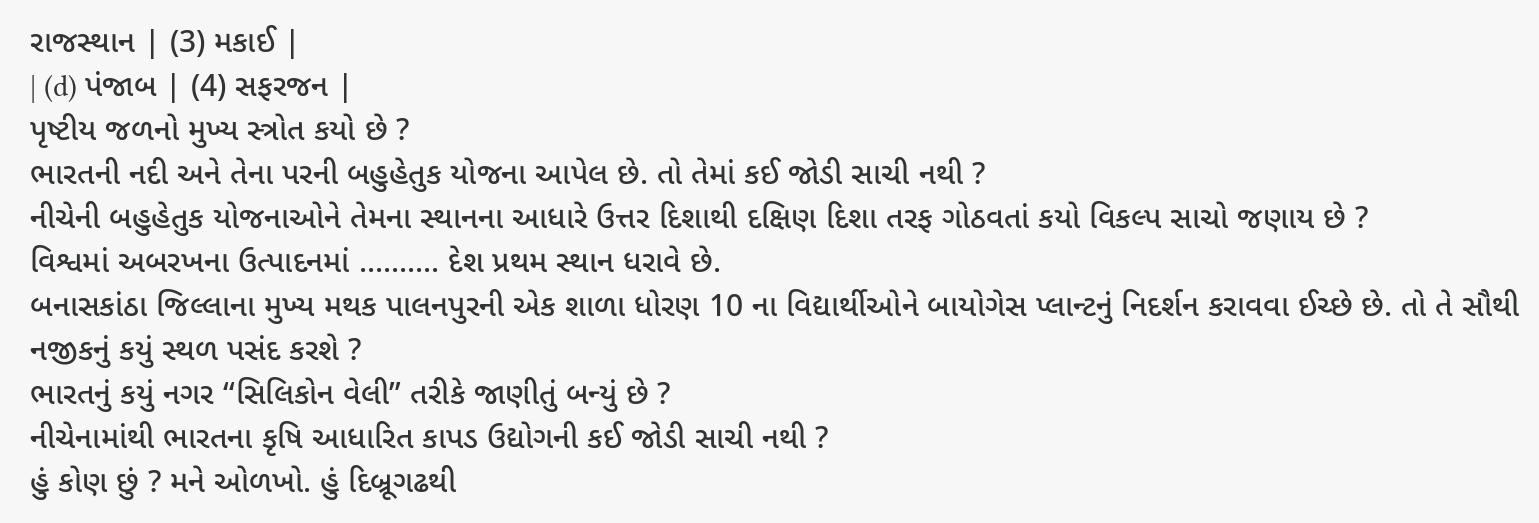રાજસ્થાન | (3) મકાઈ |
| (d) પંજાબ | (4) સફરજન |
પૃષ્ટીય જળનો મુખ્ય સ્ત્રોત કયો છે ?
ભારતની નદી અને તેના પરની બહુહેતુક યોજના આપેલ છે. તો તેમાં કઈ જોડી સાચી નથી ?
નીચેની બહુહેતુક યોજનાઓને તેમના સ્થાનના આધારે ઉત્તર દિશાથી દક્ષિણ દિશા તરફ ગોઠવતાં કયો વિકલ્પ સાચો જણાય છે ?
વિશ્વમાં અબરખના ઉત્પાદનમાં .......... દેશ પ્રથમ સ્થાન ધરાવે છે.
બનાસકાંઠા જિલ્લાના મુખ્ય મથક પાલનપુરની એક શાળા ધોરણ 10 ના વિદ્યાર્થીઓને બાયોગેસ પ્લાન્ટનું નિદર્શન કરાવવા ઈચ્છે છે. તો તે સૌથી નજીકનું કયું સ્થળ પસંદ કરશે ?
ભારતનું કયું નગર ‘‘સિલિકોન વેલી’’ તરીકે જાણીતું બન્યું છે ?
નીચેનામાંથી ભારતના કૃષિ આધારિત કાપડ ઉદ્યોગની કઈ જોડી સાચી નથી ?
હું કોણ છું ? મને ઓળખો. હું દિબ્રૂગઢથી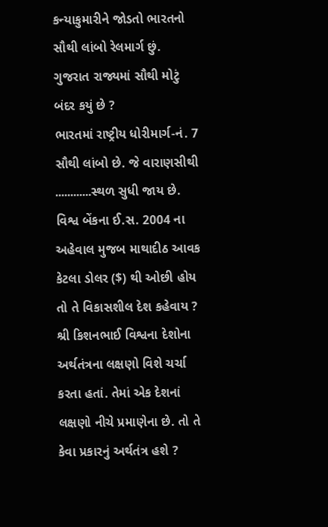કન્યાકુમારીને જોડતો ભારતનો સૌથી લાંબો રેલમાર્ગ છું.
ગુજરાત રાજ્યમાં સૌથી મોટું બંદર કયું છે ?
ભારતમાં રાષ્ટ્રીય ધોરીમાર્ગ-નં. 7 સૌથી લાંબો છે. જે વારાણસીથી ............સ્થળ સુધી જાય છે.
વિશ્વ બેંકના ઈ.સ. 2004 ના અહેવાલ મુજબ માથાદીઠ આવક કેટલા ડોલર ($) થી ઓછી હોય તો તે વિકાસશીલ દેશ કહેવાય ?
શ્રી કિશનભાઈ વિશ્વના દેશોના અર્થતંત્રના લક્ષણો વિશે ચર્ચા કરતા હતાં. તેમાં એક દેશનાં લક્ષણો નીચે પ્રમાણેના છે. તો તે કેવા પ્રકારનું અર્થતંત્ર હશે ?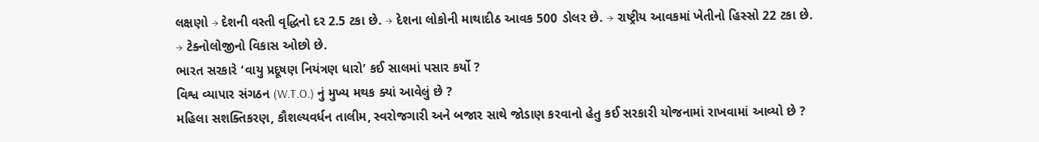લક્ષણો → દેશની વસ્તી વૃદ્ધિનો દર 2.5 ટકા છે. → દેશના લોકોની માથાદીઠ આવક 500 ડોલર છે. → રાષ્ટ્રીય આવકમાં ખેતીનો હિસ્સો 22 ટકા છે. → ટેક્નોલોજીનો વિકાસ ઓછો છે.
ભારત સરકારે ‘વાયુ પ્રદૂષણ નિયંત્રણ ધારો’ કઈ સાલમાં પસાર કર્યો ?
વિશ્વ વ્યાપાર સંગઠન (W.T.O.) નું મુખ્ય મથક ક્યાં આવેલું છે ?
મહિલા સશક્તિકરણ, કૌશલ્યવર્ધન તાલીમ, સ્વરોજગારી અને બજાર સાથે જોડાણ કરવાનો હેતુ કઈ સરકારી યોજનામાં રાખવામાં આવ્યો છે ?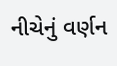નીચેનું વર્ણન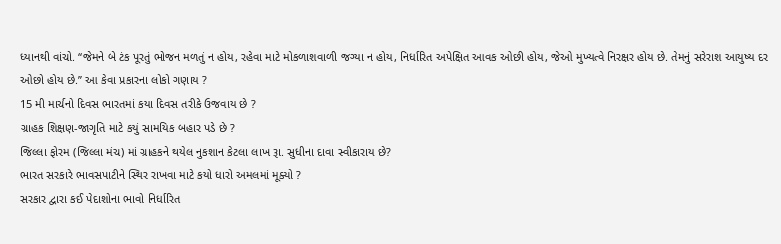ધ્યાનથી વાંચો. ‘‘જેમને બે ટંક પૂરતું ભોજન મળતું ન હોય, રહેવા માટે મોકળાશવાળી જગ્યા ન હોય, નિર્ધારિત અપેક્ષિત આવક ઓછી હોય, જેઓ મુખ્યત્વે નિરક્ષર હોય છે. તેમનું સરેરાશ આયુષ્ય દર ઓછો હોય છે.’’ આ કેવા પ્રકારના લોકો ગણાય ?
15 મી માર્ચનો દિવસ ભારતમાં કયા દિવસ તરીકે ઉજવાય છે ?
ગ્રાહક શિક્ષણ-જાગૃતિ માટે કયું સામયિક બહાર પડે છે ?
જિલ્લા ફોરમ (જિલ્લા મંચ) માં ગ્રાહકને થયેલ નુકશાન કેટલા લાખ રૂા. સુધીના દાવા સ્વીકારાય છે?
ભારત સરકારે ભાવસપાટીને સ્થિર રાખવા માટે કયો ધારો અમલમાં મૂક્યો ?
સરકાર દ્વારા કઈ પેદાશોના ભાવો નિર્ધારિત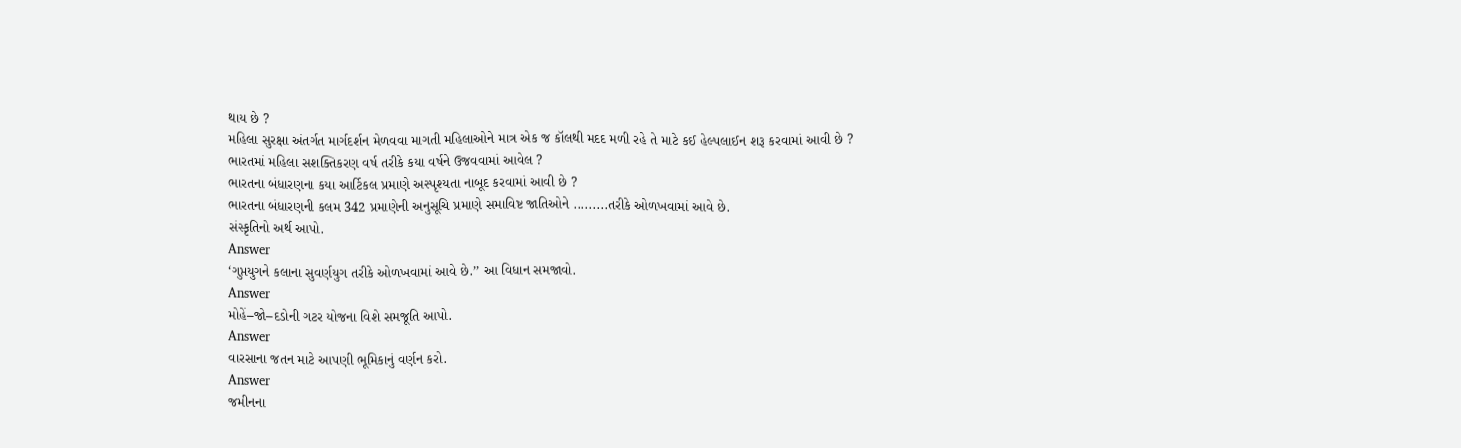થાય છે ?
મહિલા સુરક્ષા અંતર્ગત માર્ગદર્શન મેળવવા માગતી મહિલાઓને માત્ર એક જ કૉલથી મદદ મળી રહે તે માટે કઈ હેલ્પલાઈન શરૂ કરવામાં આવી છે ?
ભારતમાં મહિલા સશક્તિકરણ વર્ષ તરીકે કયા વર્ષને ઉજવવામાં આવેલ ?
ભારતના બંધારણના કયા આર્ટિકલ પ્રમાણે અસ્પૃશ્યતા નાબૂદ કરવામાં આવી છે ?
ભારતના બંધારણની કલમ 342 પ્રમાણેની અનુસૂચિ પ્રમાણે સમાવિષ્ટ જાતિઓને .........તરીકે ઓળખવામાં આવે છે.
સંસ્કૃતિનો અર્થ આપો.
Answer
‘ગુપ્તયુગને કલાના સુવર્ણયુગ તરીકે ઓળખવામાં આવે છે.’’ આ વિધાન સમજાવો.
Answer
મોહેં–જો–દડોની ગટર યોજના વિશે સમજૂતિ આપો.
Answer
વારસાના જતન માટે આપણી ભૂમિકાનું વર્ણન કરો.
Answer
જમીનના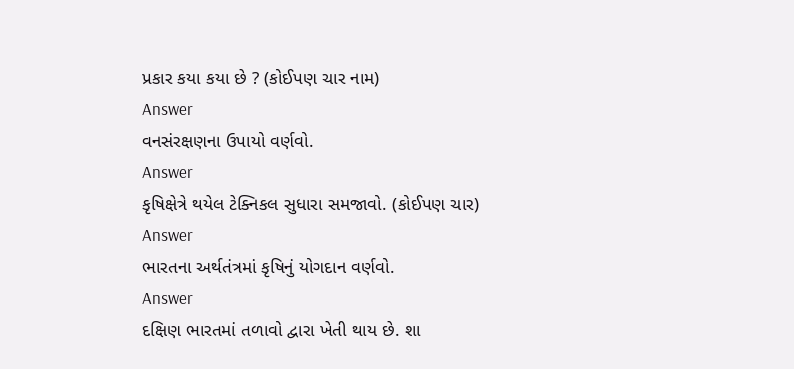પ્રકાર કયા કયા છે ? (કોઈપણ ચાર નામ)
Answer
વનસંરક્ષણના ઉપાયો વર્ણવો.
Answer
કૃષિક્ષેત્રે થયેલ ટેક્નિકલ સુધારા સમજાવો. (કોઈપણ ચાર)
Answer
ભારતના અર્થતંત્રમાં કૃષિનું યોગદાન વર્ણવો.
Answer
દક્ષિણ ભારતમાં તળાવો દ્વારા ખેતી થાય છે. શા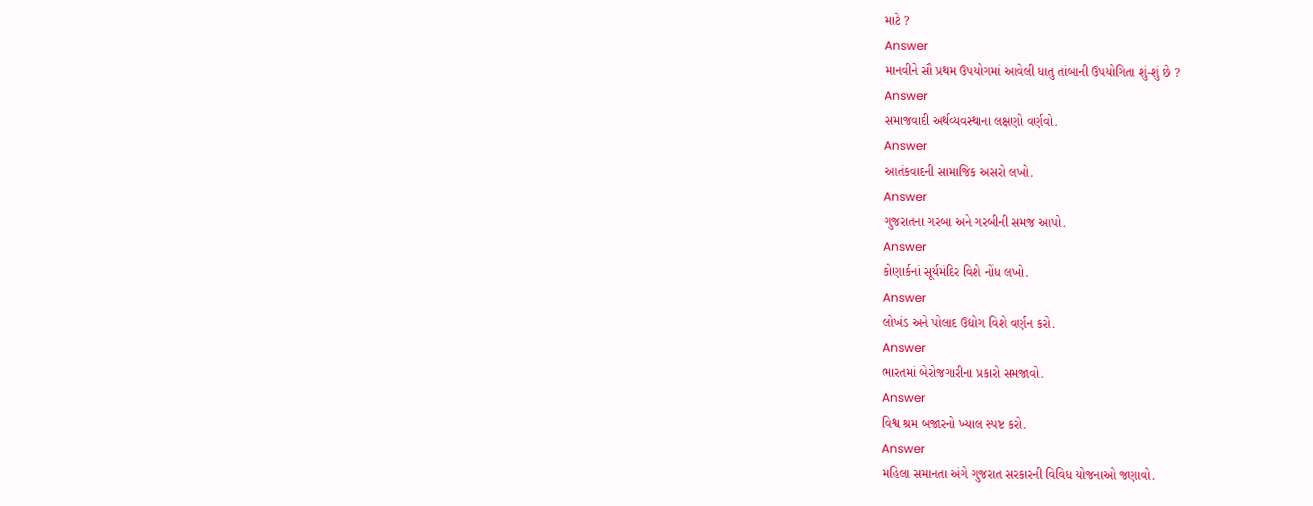માટે ?
Answer
માનવીને સૌ પ્રથમ ઉપયોગમાં આવેલી ધાતુ તાંબાની ઉપયોગિતા શું-શું છે ?
Answer
સમાજવાદી અર્થવ્યવસ્થાના લક્ષણો વર્ણવો.
Answer
આતંકવાદની સામાજિક અસરો લખો.
Answer
ગુજરાતના ગરબા અને ગરબીની સમજ આપો.
Answer
કોણાર્કનાં સૂર્યમંદિર વિશે નોંધ લખો.
Answer
લોખંડ અને પોલાદ ઉદ્યોગ વિશે વર્ણન કરો.
Answer
ભારતમાં બેરોજગારીના પ્રકારો સમજાવો.
Answer
વિશ્વ શ્રમ બજારનો ખ્યાલ સ્પષ્ટ કરો.
Answer
મહિલા સમાનતા અંગે ગુજરાત સરકારની વિવિધ યોજનાઓ જણાવો.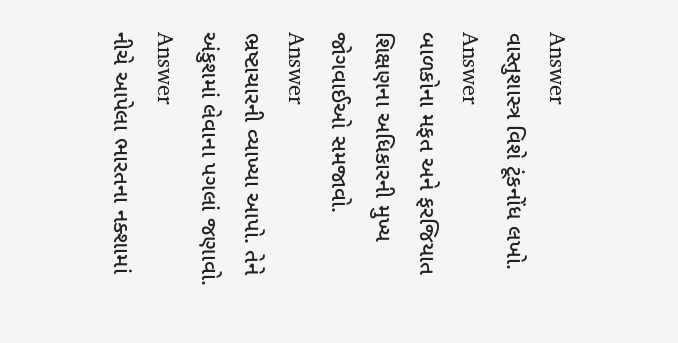Answer
વાસ્તુશાસ્ત્ર વિશે ટૂંકનોંધ લખો.
Answer
બાળકોના મફત અને ફરજિયાત શિક્ષણના અધિકારની મુખ્ય જોગવાઈઓ સમજાવો.
Answer
ભ્રષ્ટાચારની વ્યાખ્યા આપો. તેને અંકુશમાં લેવાના પગલાં જણાવો.
Answer
નીચે આપેલા ભારતના નક્શામાં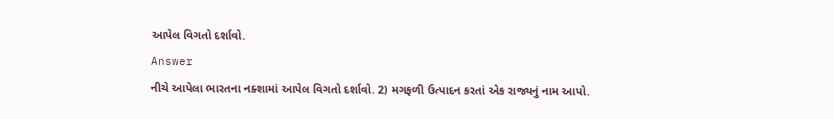આપેલ વિગતો દર્શાવો.
Answer
નીચે આપેલા ભારતના નક્શામાં આપેલ વિગતો દર્શાવો. 2) મગફળી ઉત્પાદન કરતાં એક રાજ્યનું નામ આપો.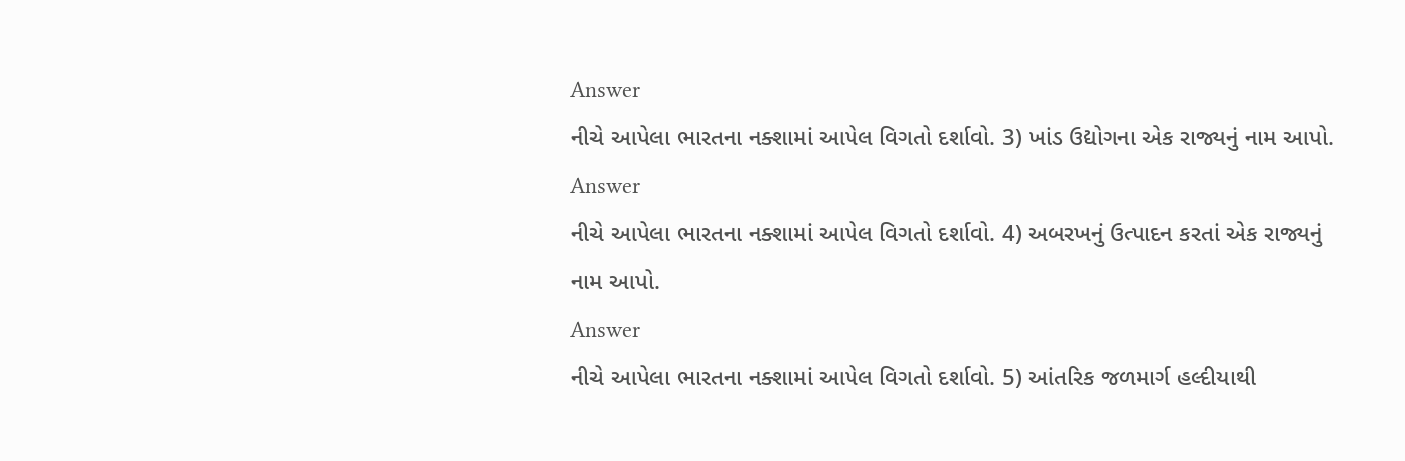Answer
નીચે આપેલા ભારતના નક્શામાં આપેલ વિગતો દર્શાવો. 3) ખાંડ ઉદ્યોગના એક રાજ્યનું નામ આપો.
Answer
નીચે આપેલા ભારતના નક્શામાં આપેલ વિગતો દર્શાવો. 4) અબરખનું ઉત્પાદન કરતાં એક રાજ્યનું નામ આપો.
Answer
નીચે આપેલા ભારતના નક્શામાં આપેલ વિગતો દર્શાવો. 5) આંતરિક જળમાર્ગ હલ્દીયાથી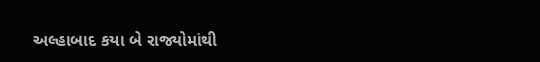અલ્હાબાદ કયા બે રાજ્યોમાંથી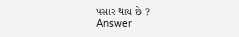પસાર થાય છે ?
Answer